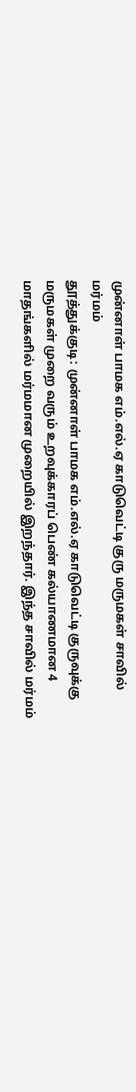முன்னாள் பாமக எம்.எல்.ஏ காடுவெட்டி குரு மருமகள் சாவில் மர்மம்
தூத்துக்குடி: முன்னாள் பாமக எம்.எல்.ஏ காடுவெட்டி குருவுக்கு மருமகள் முறை வரும் உறவுக்காரப் பெண் கல்யாணமான 4 மாதங்களில் மர்மமான முறையில் இறந்தார். இந்த சாவில் மர்மம்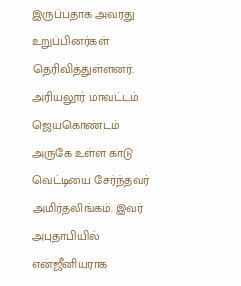இருப்பதாக அவரது உறுப்பினர்கள் தெரிவித்துள்ளனர்.
அரியலூர் மாவட்டம் ஜெயகொண்டம் அருகே உள்ள காடு வெட்டியை சேர்ந்தவர் அமிர்தலிங்கம். இவர் அபுதாபியில் என்ஜீனியராக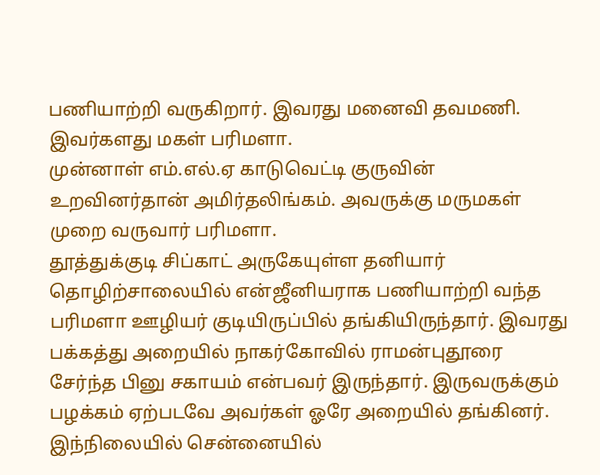பணியாற்றி வருகிறார். இவரது மனைவி தவமணி. இவர்களது மகள் பரிமளா.
முன்னாள் எம்.எல்.ஏ காடுவெட்டி குருவின் உறவினர்தான் அமிர்தலிங்கம். அவருக்கு மருமகள் முறை வருவார் பரிமளா.
தூத்துக்குடி சிப்காட் அருகேயுள்ள தனியார் தொழிற்சாலையில் என்ஜீனியராக பணியாற்றி வந்த பரிமளா ஊழியர் குடியிருப்பில் தங்கியிருந்தார். இவரது பக்கத்து அறையில் நாகர்கோவில் ராமன்புதூரை சேர்ந்த பினு சகாயம் என்பவர் இருந்தார். இருவருக்கும் பழக்கம் ஏற்படவே அவர்கள் ஓரே அறையில் தங்கினர்.
இந்நிலையில் சென்னையில்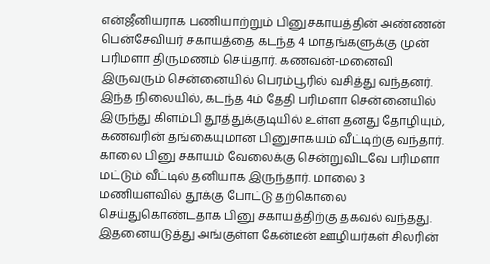என்ஜீனியராக பணியாற்றும் பினுசகாயத்தின் அண்ணன் பென்சேவியர் சகாயத்தை கடந்த 4 மாதங்களுக்கு முன் பரிமளா திருமணம் செய்தார். கணவன்-மனைவி இருவரும் சென்னையில் பெரம்பூரில் வசித்து வந்தனர்.
இந்த நிலையில், கடந்த 4ம் தேதி பரிமளா சென்னையில் இருந்து கிளம்பி தூத்துக்குடியில் உள்ள தனது தோழியும், கணவரின் தங்கையுமான பினுசாகயம் வீட்டிற்கு வந்தார். காலை பினு சகாயம் வேலைக்கு சென்றுவிடவே பரிமளா மட்டும் வீட்டில் தனியாக இருந்தார். மாலை 3 மணியளவில் தூக்கு போட்டு தற்கொலை செய்துகொண்டதாக பினு சகாயத்திற்கு தகவல் வந்தது.
இதனையடுத்து அங்குள்ள கேன்டீன் ஊழியர்கள் சிலரின்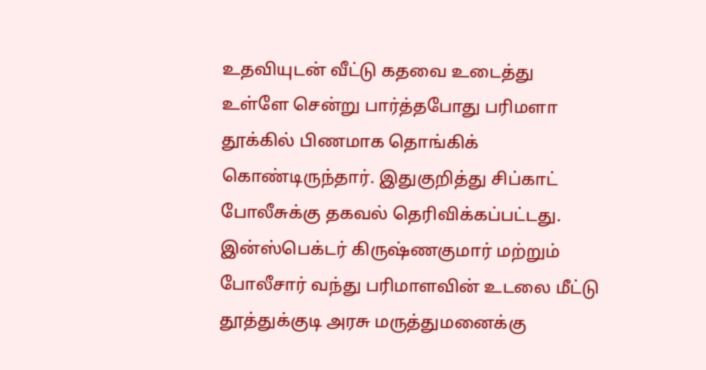உதவியுடன் வீட்டு கதவை உடைத்து உள்ளே சென்று பார்த்தபோது பரிமளா தூக்கில் பிணமாக தொங்கிக் கொண்டிருந்தார். இதுகுறித்து சிப்காட் போலீசுக்கு தகவல் தெரிவிக்கப்பட்டது.
இன்ஸ்பெக்டர் கிருஷ்ணகுமார் மற்றும் போலீசார் வந்து பரிமாளவின் உடலை மீட்டு தூத்துக்குடி அரசு மருத்துமனைக்கு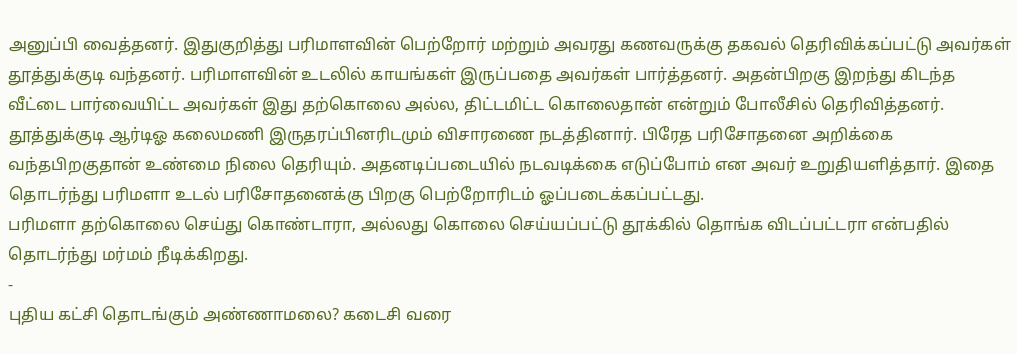அனுப்பி வைத்தனர். இதுகுறித்து பரிமாளவின் பெற்றோர் மற்றும் அவரது கணவருக்கு தகவல் தெரிவிக்கப்பட்டு அவர்கள் தூத்துக்குடி வந்தனர். பரிமாளவின் உடலில் காயங்கள் இருப்பதை அவர்கள் பார்த்தனர். அதன்பிறகு இறந்து கிடந்த வீட்டை பார்வையிட்ட அவர்கள் இது தற்கொலை அல்ல, திட்டமிட்ட கொலைதான் என்றும் போலீசில் தெரிவித்தனர்.
தூத்துக்குடி ஆர்டிஓ கலைமணி இருதரப்பினரிடமும் விசாரணை நடத்தினார். பிரேத பரிசோதனை அறிக்கை வந்தபிறகுதான் உண்மை நிலை தெரியும். அதனடிப்படையில் நடவடிக்கை எடுப்போம் என அவர் உறுதியளித்தார். இதை தொடர்ந்து பரிமளா உடல் பரிசோதனைக்கு பிறகு பெற்றோரிடம் ஓப்படைக்கப்பட்டது.
பரிமளா தற்கொலை செய்து கொண்டாரா, அல்லது கொலை செய்யப்பட்டு தூக்கில் தொங்க விடப்பட்டரா என்பதில் தொடர்ந்து மர்மம் நீடிக்கிறது.
-
புதிய கட்சி தொடங்கும் அண்ணாமலை? கடைசி வரை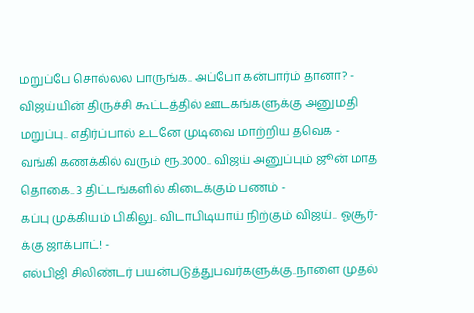மறுப்பே சொல்லல பாருங்க.. அப்போ கன்பார்ம் தானா? -
விஜய்யின் திருச்சி கூட்டத்தில் ஊடகங்களுக்கு அனுமதி மறுப்பு.. எதிர்ப்பால் உடனே முடிவை மாற்றிய தவெக -
வங்கி கணக்கில் வரும் ரூ.3000.. விஜய் அனுப்பும் ஜூன் மாத தொகை.. 3 திட்டங்களில் கிடைக்கும் பணம் -
கப்பு முக்கியம் பிகிலு.. விடாபிடியாய் நிற்கும் விஜய்.. ஓசூர்-க்கு ஜாக்பாட்! -
எல்பிஜி சிலிண்டர் பயன்படுத்துபவர்களுக்கு..நாளை முதல்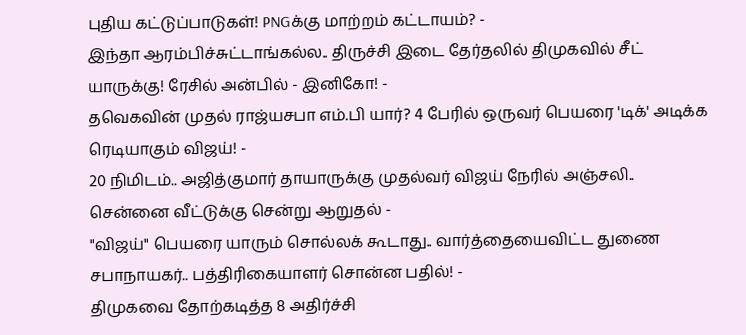புதிய கட்டுப்பாடுகள்! PNGக்கு மாற்றம் கட்டாயம்? -
இந்தா ஆரம்பிச்சுட்டாங்கல்ல.. திருச்சி இடை தேர்தலில் திமுகவில் சீட் யாருக்கு! ரேசில் அன்பில் - இனிகோ! -
தவெகவின் முதல் ராஜ்யசபா எம்.பி யார்? 4 பேரில் ஒருவர் பெயரை 'டிக்' அடிக்க ரெடியாகும் விஜய்! -
20 நிமிடம்.. அஜித்குமார் தாயாருக்கு முதல்வர் விஜய் நேரில் அஞ்சலி.. சென்னை வீட்டுக்கு சென்று ஆறுதல் -
"விஜய்" பெயரை யாரும் சொல்லக் கூடாது.. வார்த்தையைவிட்ட துணை சபாநாயகர்.. பத்திரிகையாளர் சொன்ன பதில்! -
திமுகவை தோற்கடித்த 8 அதிர்ச்சி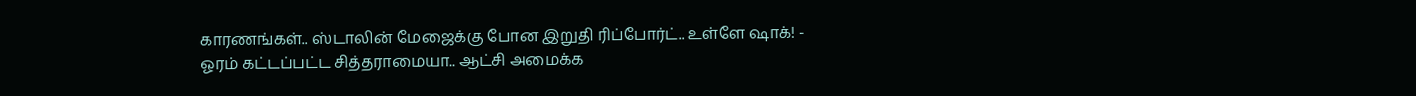காரணங்கள்.. ஸ்டாலின் மேஜைக்கு போன இறுதி ரிப்போர்ட்.. உள்ளே ஷாக்! -
ஓரம் கட்டப்பட்ட சித்தராமையா.. ஆட்சி அமைக்க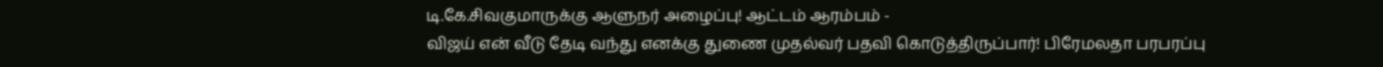டி.கே.சிவகுமாருக்கு ஆளுநர் அழைப்பு! ஆட்டம் ஆரம்பம் -
விஜய் என் வீடு தேடி வந்து எனக்கு துணை முதல்வர் பதவி கொடுத்திருப்பார்! பிரேமலதா பரபரப்பு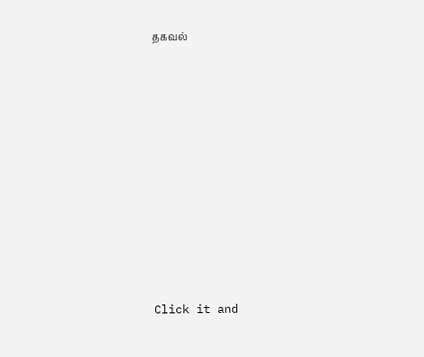தகவல்












Click it and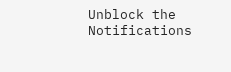Unblock the Notifications